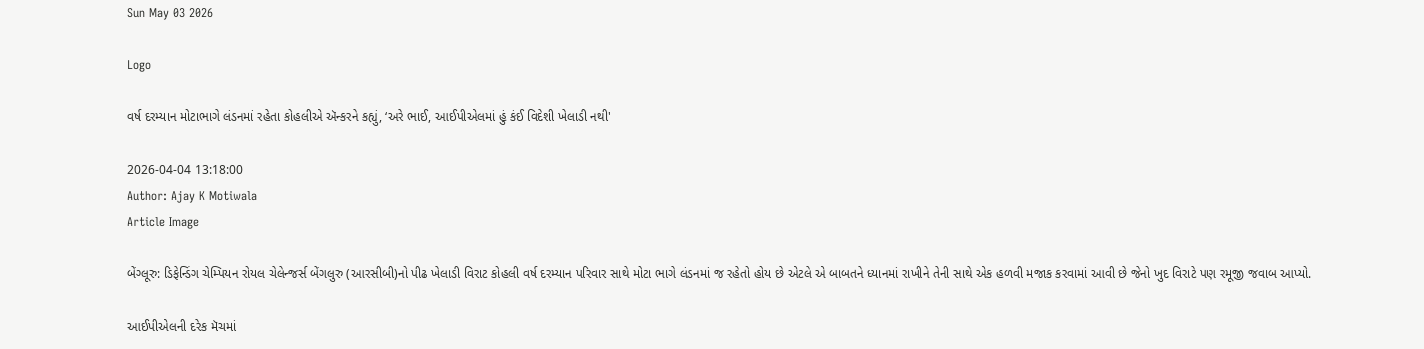Sun May 03 2026

Logo

વર્ષ દરમ્યાન મોટાભાગે લંડનમાં રહેતા કોહલીએ ઍન્કરને કહ્યું, ‘અરે ભાઈ, આઈપીએલમાં હું કંઈ વિદેશી ખેલાડી નથી'

2026-04-04 13:18:00
Author: Ajay K Motiwala
Article Image

બેંગ્લૂરુ: ડિફેન્ડિંગ ચેમ્પિયન રોયલ ચેલેન્જર્સ બેંગલુરુ (આરસીબી)નો પીઢ ખેલાડી વિરાટ કોહલી વર્ષ દરમ્યાન પરિવાર સાથે મોટા ભાગે લંડનમાં જ રહેતો હોય છે એટલે એ બાબતને ધ્યાનમાં રાખીને તેની સાથે એક હળવી મજાક કરવામાં આવી છે જેનો ખુદ વિરાટે પણ રમૂજી જવાબ આપ્યો.

આઈપીએલની દરેક મૅચમાં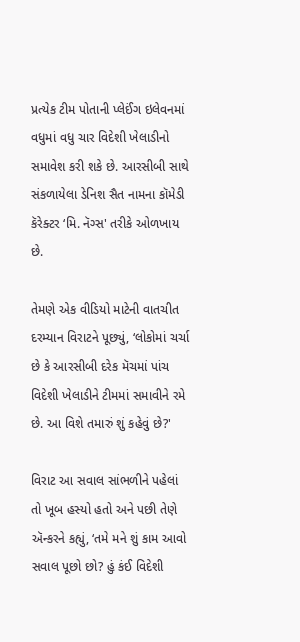પ્રત્યેક ટીમ પોતાની પ્લેઈંગ ઇલેવનમાં વધુમાં વધુ ચાર વિદેશી ખેલાડીનો સમાવેશ કરી શકે છે. આરસીબી સાથે સંકળાયેલા ડેનિશ સૈત નામના કૉમેડી કૅરેક્ટર ‘મિ. નૅગ્સ' તરીકે ઓળખાય છે.

તેમણે એક વીડિયો માટેની વાતચીત દરમ્યાન વિરાટને પૂછ્યું, ‘લોકોમાં ચર્ચા છે કે આરસીબી દરેક મૅચમાં પાંચ વિદેશી ખેલાડીને ટીમમાં સમાવીને રમે છે. આ વિશે તમારું શું કહેવું છે?'

વિરાટ આ સવાલ સાંભળીને પહેલાં તો ખૂબ હસ્યો હતો અને પછી તેણે ઍન્કરને કહ્યું, ‘તમે મને શું કામ આવો સવાલ પૂછો છો? હું કંઈ વિદેશી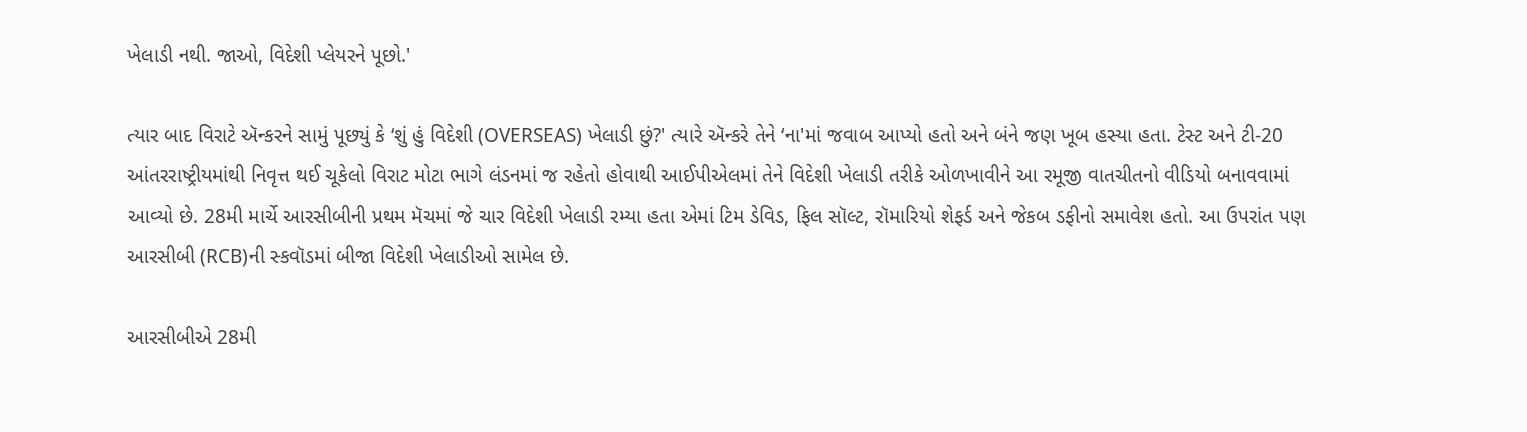ખેલાડી નથી. જાઓ, વિદેશી પ્લેયરને પૂછો.'

ત્યાર બાદ વિરાટે ઍન્કરને સામું પૂછ્યું કે ‘શું હું વિદેશી (OVERSEAS) ખેલાડી છું?' ત્યારે ઍન્કરે તેને ‘ના'માં જવાબ આપ્યો હતો અને બંને જણ ખૂબ હસ્યા હતા. ટેસ્ટ અને ટી-20 આંતરરાષ્ટ્રીયમાંથી નિવૃત્ત થઈ ચૂકેલો વિરાટ મોટા ભાગે લંડનમાં જ રહેતો હોવાથી આઈપીએલમાં તેને વિદેશી ખેલાડી તરીકે ઓળખાવીને આ રમૂજી વાતચીતનો વીડિયો બનાવવામાં આવ્યો છે. 28મી માર્ચે આરસીબીની પ્રથમ મૅચમાં જે ચાર વિદેશી ખેલાડી રમ્યા હતા એમાં ટિમ ડેવિડ, ફિલ સૉલ્ટ, રૉમારિયો શેફર્ડ અને જેકબ ડફીનો સમાવેશ હતો. આ ઉપરાંત પણ આરસીબી (RCB)ની સ્કવૉડમાં બીજા વિદેશી ખેલાડીઓ સામેલ છે.

આરસીબીએ 28મી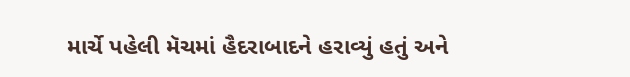માર્ચે પહેલી મૅચમાં હૈદરાબાદને હરાવ્યું હતું અને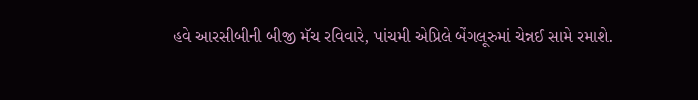હવે આરસીબીની બીજી મૅચ રવિવારે, પાંચમી એપ્રિલે બેંગલૂરુમાં ચેન્નઈ સામે રમાશે.